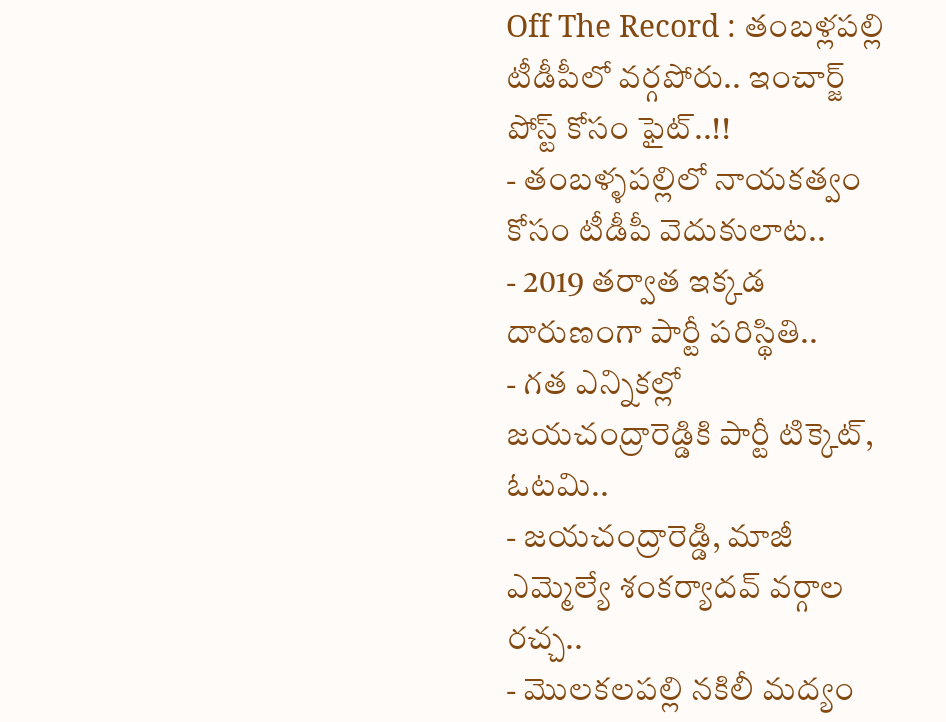Off The Record : తంబళ్లపల్లి టీడీపీలో వర్గపోరు.. ఇంచార్జ్ పోస్ట్ కోసం ఫైట్..!!
- తంబళ్ళపల్లిలో నాయకత్వం కోసం టీడీపీ వెదుకులాట..
- 2019 తర్వాత ఇక్కడ దారుణంగా పార్టీ పరిస్థితి..
- గత ఎన్నికల్లో జయచంద్రారెడ్డికి పార్టీ టిక్కెట్, ఓటమి..
- జయచంద్రారెడ్డి, మాజీ ఎమ్మెల్యే శంకర్యాదవ్ వర్గాల రచ్చ..
- మొలకలపల్లి నకిలీ మద్యం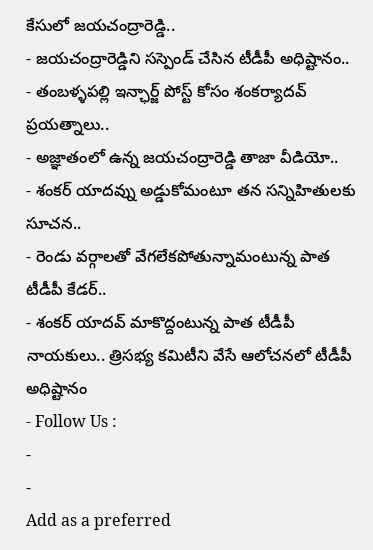కేసులో జయచంద్రారెడ్డి..
- జయచంద్రారెడ్డిని సస్పెండ్ చేసిన టీడీపీ అధిష్టానం..
- తంబళ్ళపల్లి ఇన్ఛార్జ్ పోస్ట్ కోసం శంకర్యాదవ్ ప్రయత్నాలు..
- అజ్ఞాతంలో ఉన్న జయచంద్రారెడ్డి తాజా వీడియో..
- శంకర్ యాదవ్ను అడ్డుకోమంటూ తన సన్నిహితులకు సూచన..
- రెండు వర్గాలతో వేగలేకపోతున్నామంటున్న పాత టీడీపీ కేడర్..
- శంకర్ యాదవ్ మాకొద్దంటున్న పాత టీడీపీ నాయకులు.. త్రిసభ్య కమిటీని వేసే ఆలోచనలో టీడీపీ అధిష్టానం
- Follow Us :
-
-
Add as a preferred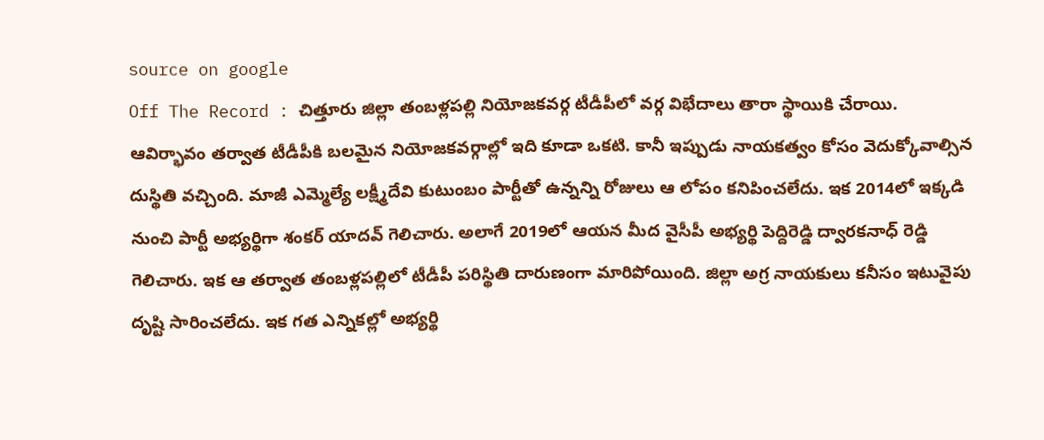source on google
Off The Record : చిత్తూరు జిల్లా తంబళ్లపల్లి నియోజకవర్గ టీడీపీలో వర్గ విభేదాలు తారా స్థాయికి చేరాయి. ఆవిర్భావం తర్వాత టీడీపీకి బలమైన నియోజకవర్గాల్లో ఇది కూడా ఒకటి. కానీ ఇప్పుడు నాయకత్వం కోసం వెదుక్కోవాల్సిన దుస్థితి వచ్చింది. మాజీ ఎమ్మెల్యే లక్ష్మీదేవి కుటుంబం పార్టీతో ఉన్నన్ని రోజులు ఆ లోపం కనిపించలేదు. ఇక 2014లో ఇక్కడి నుంచి పార్టీ అభ్యర్థిగా శంకర్ యాదవ్ గెలిచారు. అలాగే 2019లో ఆయన మీద వైసీపీ అభ్యర్థి పెద్దిరెడ్డి ద్వారకనాధ్ రెడ్డి గెలిచారు. ఇక ఆ తర్వాత తంబళ్లపల్లిలో టీడీపీ పరిస్థితి దారుణంగా మారిపోయింది. జిల్లా అగ్ర నాయకులు కనీసం ఇటువైపు దృష్టి సారించలేదు. ఇక గత ఎన్నికల్లో అభ్యర్థి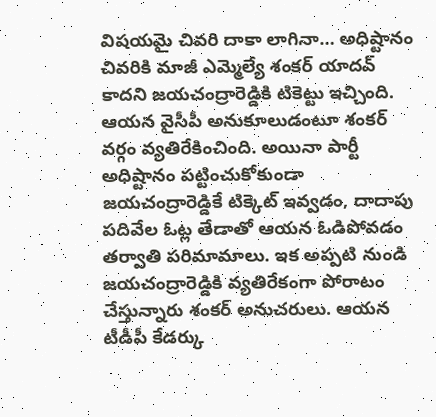విషయమై చివరి దాకా లాగినా… అధిష్టానం చివరికి మాజీ ఎమ్మెల్యే శంకర్ యాదవ్ కాదని జయచంద్రారెడ్డికి టికెట్టు ఇచ్చింది. ఆయన వైసీపీ అనుకూలుడంటూ శంకర్ వర్గం వ్యతిరేకించింది. అయినా పార్టీ అధిష్టానం పట్టించుకోకుండా జయచంద్రారెడ్డికే టిక్కెట్ ఇవ్వడం, దాదాపు పదివేల ఓట్ల తేడాతో ఆయన ఓడిపోవడం తర్వాతి పరిమామాలు. ఇక అప్పటి నుండి జయచంద్రారెడ్డికి వ్యతిరేకంగా పోరాటం చేస్తున్నారు శంకర్ అనుచరులు. ఆయన టీడీపీ కేడర్కు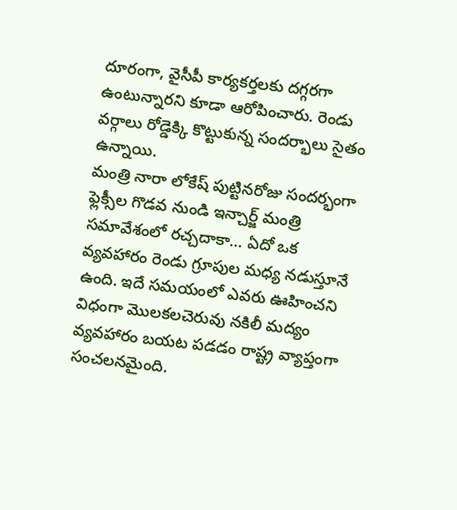దూరంగా, వైసీపీ కార్యకర్తలకు దగ్గరగా ఉంటున్నారని కూడా ఆరోపించారు. రెండు వర్గాలు రోడ్డెక్కి కొట్టుకున్న సందర్భాలు సైతం ఉన్నాయి.
మంత్రి నారా లోకేష్ పుట్టినరోజు సందర్భంగా ఫ్లెక్సీల గొడవ నుండి ఇన్చార్జ్ మంత్రి సమావేశంలో రచ్చదాకా… ఏదో ఒక వ్యవహారం రెండు గ్రూపుల మధ్య నడుస్తూనే ఉంది. ఇదే సమయంలో ఎవరు ఊహించని విధంగా మొలకలచెరువు నకిలీ మద్యం వ్యవహారం బయట పడడం రాష్ట్ర వ్యాప్తంగా సంచలనమైంది.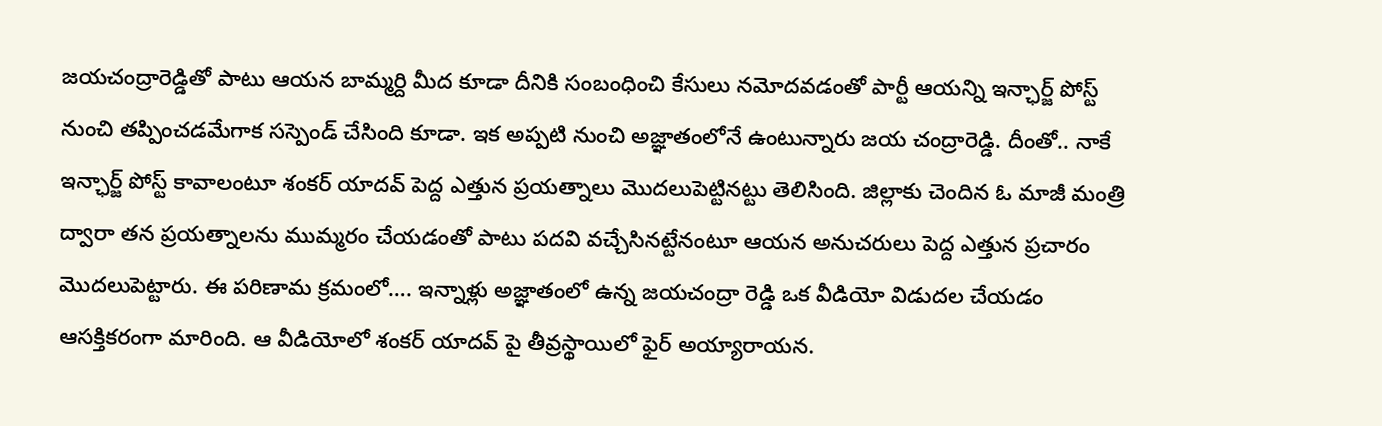జయచంద్రారెడ్డితో పాటు ఆయన బామ్మర్ది మీద కూడా దీనికి సంబంధించి కేసులు నమోదవడంతో పార్టీ ఆయన్ని ఇన్ఛార్జ్ పోస్ట్ నుంచి తప్పించడమేగాక సస్పెండ్ చేసింది కూడా. ఇక అప్పటి నుంచి అజ్ఞాతంలోనే ఉంటున్నారు జయ చంద్రారెడ్డి. దీంతో.. నాకే ఇన్ఛార్జ్ పోస్ట్ కావాలంటూ శంకర్ యాదవ్ పెద్ద ఎత్తున ప్రయత్నాలు మొదలుపెట్టినట్టు తెలిసింది. జిల్లాకు చెందిన ఓ మాజీ మంత్రి ద్వారా తన ప్రయత్నాలను ముమ్మరం చేయడంతో పాటు పదవి వచ్చేసినట్టేనంటూ ఆయన అనుచరులు పెద్ద ఎత్తున ప్రచారం మొదలుపెట్టారు. ఈ పరిణామ క్రమంలో…. ఇన్నాళ్లు అజ్ఞాతంలో ఉన్న జయచంద్రా రెడ్డి ఒక వీడియో విడుదల చేయడం ఆసక్తికరంగా మారింది. ఆ వీడియోలో శంకర్ యాదవ్ పై తీవ్రస్థాయిలో ఫైర్ అయ్యారాయన.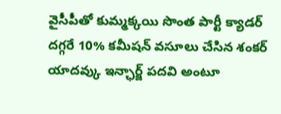వైసీపీతో కుమ్మక్కయి సొంత పార్టీ క్యాడర్ దగ్గరే 10% కమీషన్ వసూలు చేసిన శంకర్ యాదవ్కు ఇన్ఛార్జ్ పదవి అంటూ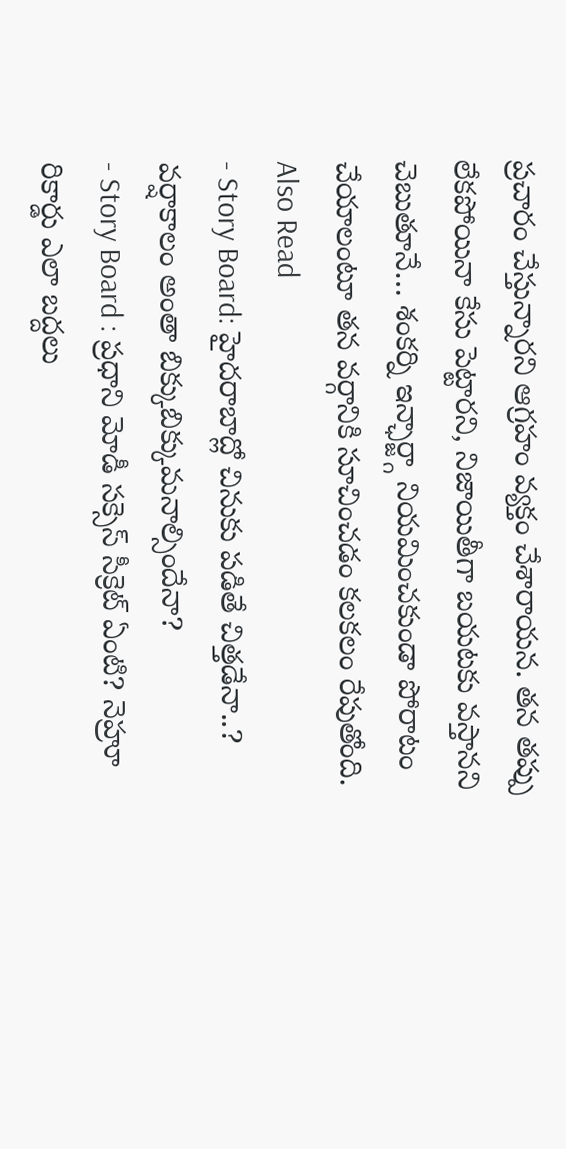ప్రచారం చేస్తున్నారని ఆగ్రహం వ్యక్తం చేశారాయన. తన తప్పు లేకపోయినా కేసు పెట్టారని, నిజాయితీగా బయటకు వస్తానని చెబుతూనే… శంకర్ని ఇన్ఛార్జ్గా నియమించకుండా పోరాటం చేయాలంటూ తన వర్గానికి సూచించడం కలకలం రేపుతోంది.
Also Read
- Story Board: హైదరాబాద్లో చినుకు పడితే చిత్తడేనా..? వర్షాకాలం అంతా బిక్కుబిక్కుమనాల్సిందేనా?
- Story Board : ప్రధాని మోడీ సక్సెస్ సీక్రెట్ ఏంటి? నెహ్రూ రికార్డు ఎలా బద్దలు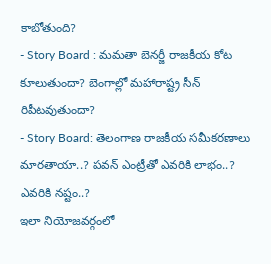కాబోతుంది?
- Story Board : మమతా బెనర్జీ రాజకీయ కోట కూలుతుందా? బెంగాల్లో మహారాష్ట్ర సీన్ రిపీటవుతుందా?
- Story Board: తెలంగాణ రాజకీయ సమీకరణాలు మారతాయా..? పవన్ ఎంట్రీతో ఎవరికి లాభం..? ఎవరికి నష్టం..?
ఇలా నియోజవర్గంలో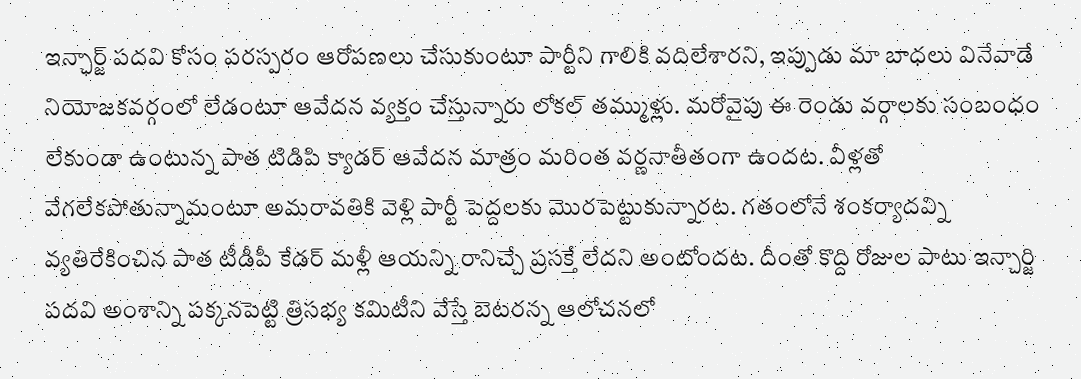ఇన్ఛార్జ్ పదవి కోసం పరస్పరం ఆరోపణలు చేసుకుంటూ పార్టీని గాలికి వదిలేశారని, ఇప్పుడు మా బాధలు వినేవాడే నియోజకవర్గంలో లేడంటూ ఆవేదన వ్యక్తం చేస్తున్నారు లోకల్ తమ్ముళ్లు. మరోవైపు ఈ రెండు వర్గాలకు సంబంధం లేకుండా ఉంటున్న పాత టిడిపి క్యాడర్ ఆవేదన మాత్రం మరింత వర్ణనాతీతంగా ఉందట. వీళ్లతో వేగలేకపోతున్నామంటూ అమరావతికి వెళ్లి పార్టీ పెద్దలకు మొరపెట్టుకున్నారట. గతంలోనే శంకర్యాదవ్ని వ్యతిరేకించిన పాత టీడీపీ కేడర్ మళ్లీ ఆయన్ని రానిచ్చే ప్రసక్తే లేదని అంటోందట. దీంతో కొద్ది రోజుల పాటు ఇన్చార్జి పదవి అంశాన్ని పక్కనపెట్టి త్రిసభ్య కమిటీని వేస్తే బెటరన్న ఆలోచనలో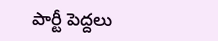పార్టీ పెద్దలు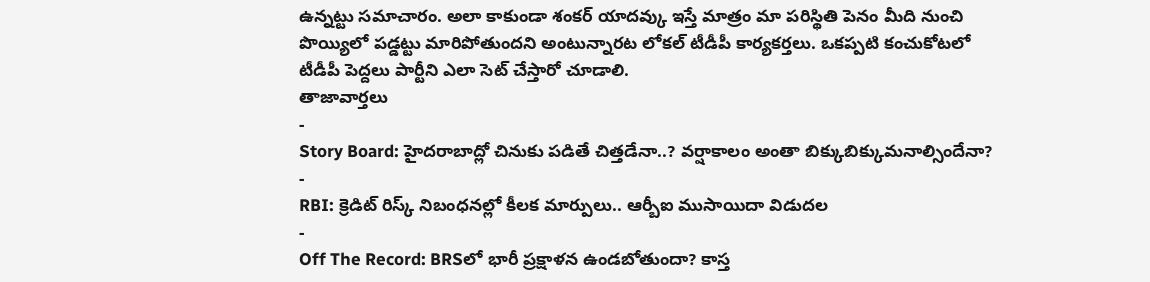ఉన్నట్టు సమాచారం. అలా కాకుండా శంకర్ యాదవ్కు ఇస్తే మాత్రం మా పరిస్థితి పెనం మీది నుంచి పొయ్యిలో పడ్డట్టు మారిపోతుందని అంటున్నారట లోకల్ టీడీపీ కార్యకర్తలు. ఒకప్పటి కంచుకోటలో టీడీపీ పెద్దలు పార్టీని ఎలా సెట్ చేస్తారో చూడాలి.
తాజావార్తలు
-
Story Board: హైదరాబాద్లో చినుకు పడితే చిత్తడేనా..? వర్షాకాలం అంతా బిక్కుబిక్కుమనాల్సిందేనా?
-
RBI: క్రెడిట్ రిస్క్ నిబంధనల్లో కీలక మార్పులు.. ఆర్బీఐ ముసాయిదా విడుదల
-
Off The Record: BRSలో భారీ ప్రక్షాళన ఉండబోతుందా? కాస్త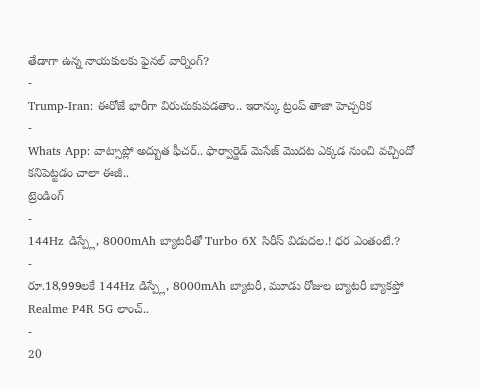తేడాగా ఉన్న నాయకులకు ఫైనల్ వార్నింగ్?
-
Trump-Iran: ఈరోజే భారీగా విరుచుకుపడతాం.. ఇరాన్కు ట్రంప్ తాజా హెచ్చరిక
-
Whats App: వాట్సాప్లో అద్బుత ఫీచర్.. ఫార్వార్డెడ్ మెసేజ్ మొదట ఎక్కడ నుంచి వచ్చిందో కనిపెట్టడం చాలా ఈజీ..
ట్రెండింగ్
-
144Hz డిస్ప్లే, 8000mAh బ్యాటరీతో Turbo 6X సిరీస్ విడుదల.! ధర ఎంతంటే.?
-
రూ.18,999లకే 144Hz డిస్ప్లే, 8000mAh బ్యాటరీ, మూడు రోజుల బ్యాటరీ బ్యాకప్తో Realme P4R 5G లాంచ్..
-
20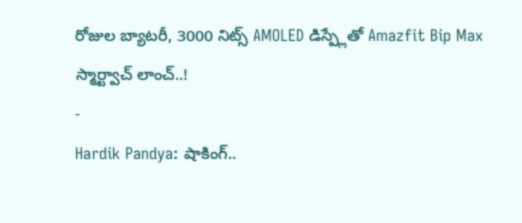రోజుల బ్యాటరీ, 3000 నిట్స్ AMOLED డిస్ప్లేతో Amazfit Bip Max స్మార్ట్వాచ్ లాంచ్..!
-
Hardik Pandya: షాకింగ్..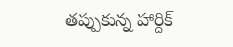తప్పుకున్న హార్దిక్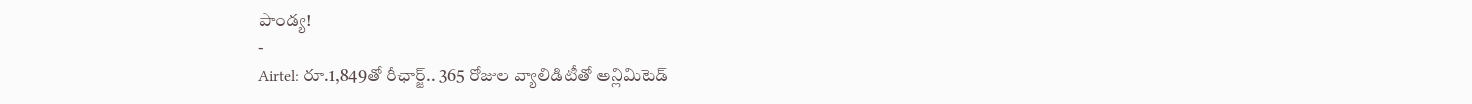పాండ్య!
-
Airtel: రూ.1,849తో రీఛార్జ్.. 365 రోజుల వ్యాలిడిటీతో అన్లిమిటెడ్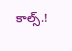కాల్స్.!